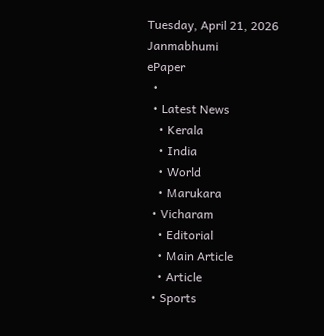Tuesday, April 21, 2026
Janmabhumi
ePaper
  •
  • Latest News
    • Kerala
    • India
    • World
    • Marukara
  • Vicharam
    • Editorial
    • Main Article
    • Article
  • Sports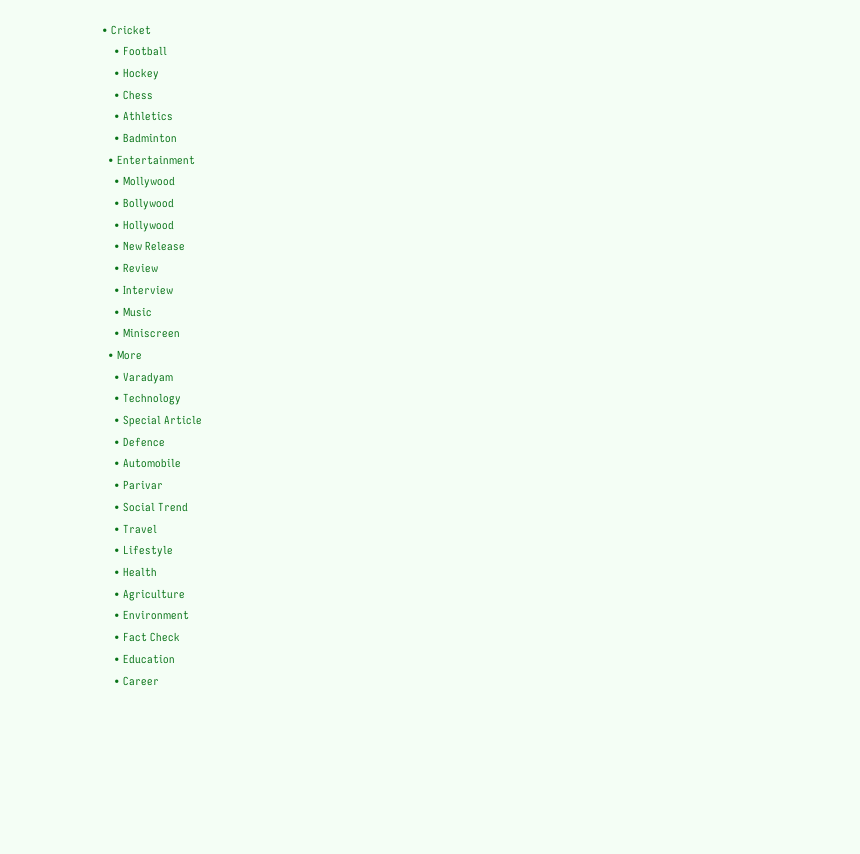• Cricket
    • Football
    • Hockey
    • Chess
    • Athletics
    • Badminton
  • Entertainment
    • Mollywood
    • Bollywood
    • Hollywood
    • New Release
    • Review
    • Interview
    • Music
    • Miniscreen
  • More
    • Varadyam
    • Technology
    • Special Article
    • Defence
    • Automobile
    • Parivar
    • Social Trend
    • Travel
    • Lifestyle
    • Health
    • Agriculture
    • Environment
    • Fact Check
    • Education
    • Career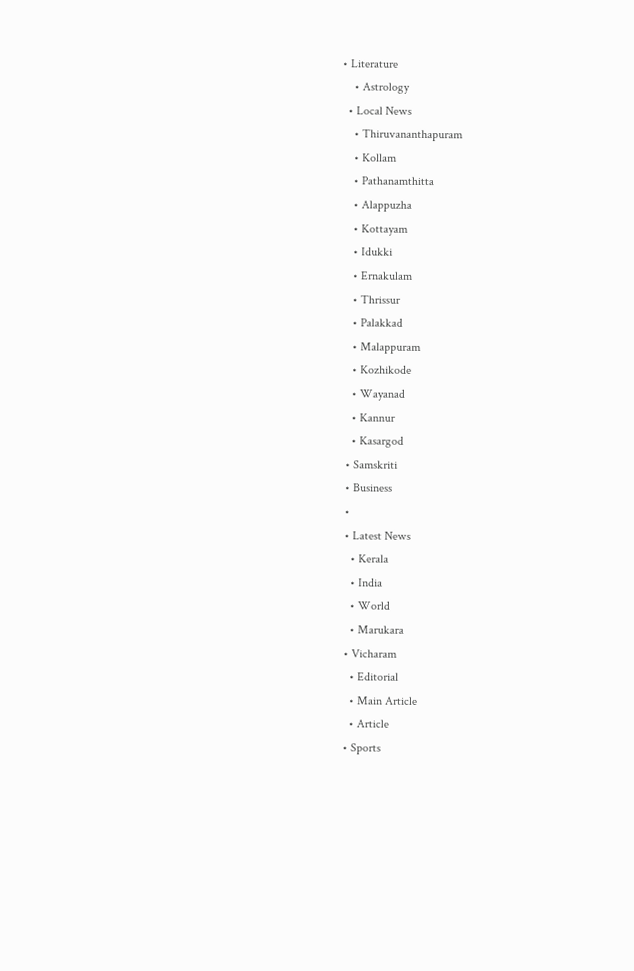• Literature
    • Astrology
  • Local News
    • Thiruvananthapuram
    • Kollam
    • Pathanamthitta
    • Alappuzha
    • Kottayam
    • Idukki
    • Ernakulam
    • Thrissur
    • Palakkad
    • Malappuram
    • Kozhikode
    • Wayanad
    • Kannur
    • Kasargod
  • Samskriti
  • Business
  •
  • Latest News
    • Kerala
    • India
    • World
    • Marukara
  • Vicharam
    • Editorial
    • Main Article
    • Article
  • Sports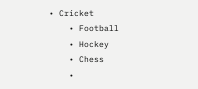• Cricket
    • Football
    • Hockey
    • Chess
    •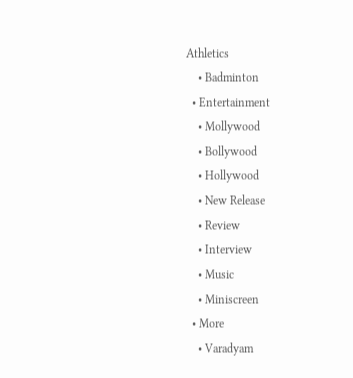Athletics
    • Badminton
  • Entertainment
    • Mollywood
    • Bollywood
    • Hollywood
    • New Release
    • Review
    • Interview
    • Music
    • Miniscreen
  • More
    • Varadyam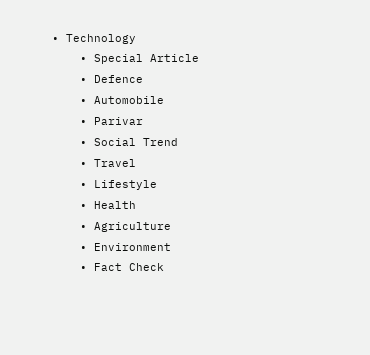• Technology
    • Special Article
    • Defence
    • Automobile
    • Parivar
    • Social Trend
    • Travel
    • Lifestyle
    • Health
    • Agriculture
    • Environment
    • Fact Check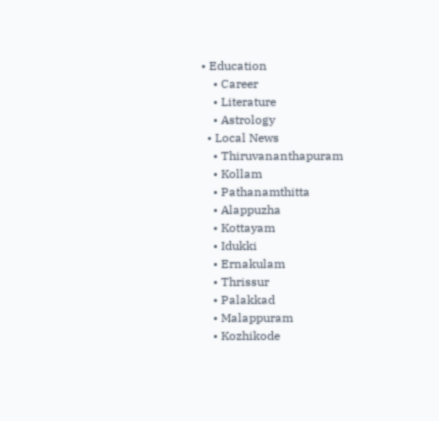• Education
    • Career
    • Literature
    • Astrology
  • Local News
    • Thiruvananthapuram
    • Kollam
    • Pathanamthitta
    • Alappuzha
    • Kottayam
    • Idukki
    • Ernakulam
    • Thrissur
    • Palakkad
    • Malappuram
    • Kozhikode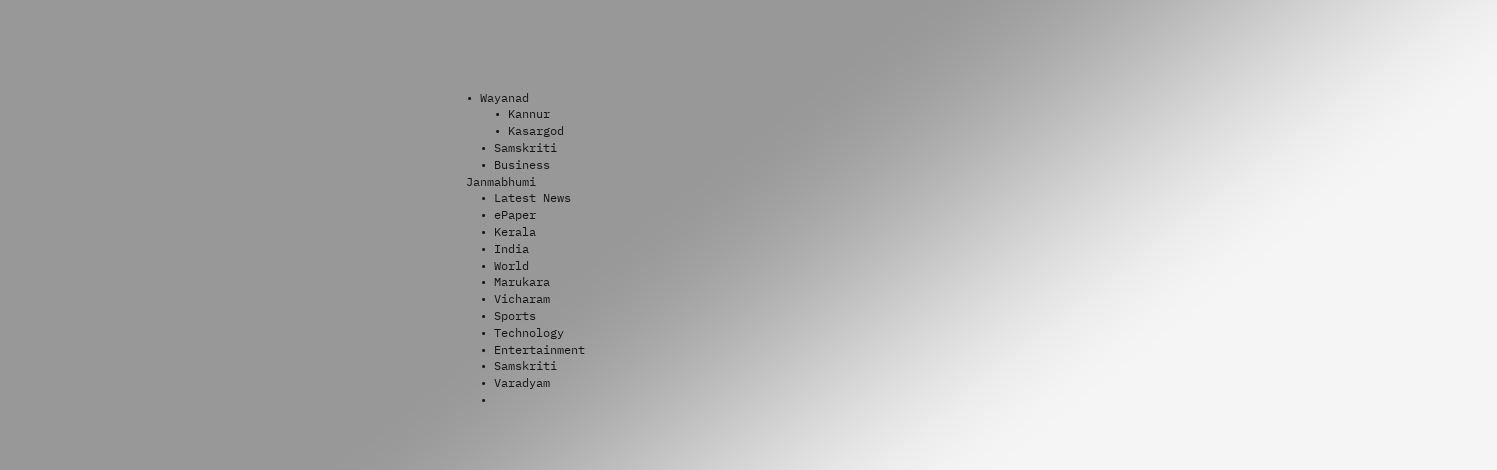• Wayanad
    • Kannur
    • Kasargod
  • Samskriti
  • Business
Janmabhumi
  • Latest News
  • ePaper
  • Kerala
  • India
  • World
  • Marukara
  • Vicharam
  • Sports
  • Technology
  • Entertainment
  • Samskriti
  • Varadyam
  •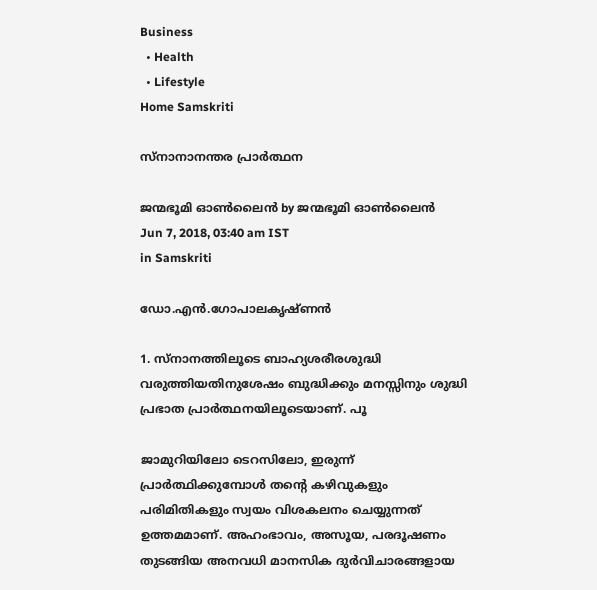Business
  • Health
  • Lifestyle
Home Samskriti

സ്‌നാനാനന്തര പ്രാര്‍ത്ഥന

ജന്മഭൂമി ഓണ്‍ലൈന്‍ by ജന്മഭൂമി ഓണ്‍ലൈന്‍
Jun 7, 2018, 03:40 am IST
in Samskriti

ഡോ.എന്‍.ഗോപാലകൃഷ്ണന്‍

1. സ്‌നാനത്തിലൂടെ ബാഹ്യശരീരശുദ്ധി വരുത്തിയതിനുശേഷം ബുദ്ധിക്കും മനസ്സിനും ശുദ്ധി പ്രഭാത പ്രാര്‍ത്ഥനയിലൂടെയാണ്. പൂ

ജാമുറിയിലോ ടെറസിലോ, ഇരുന്ന് പ്രാര്‍ത്ഥിക്കുമ്പോള്‍ തന്റെ കഴിവുകളും പരിമിതികളും സ്വയം വിശകലനം ചെയ്യുന്നത് ഉത്തമമാണ്. അഹംഭാവം, അസൂയ, പരദൂഷണം തുടങ്ങിയ അനവധി മാനസിക ദുര്‍വിചാരങ്ങളായ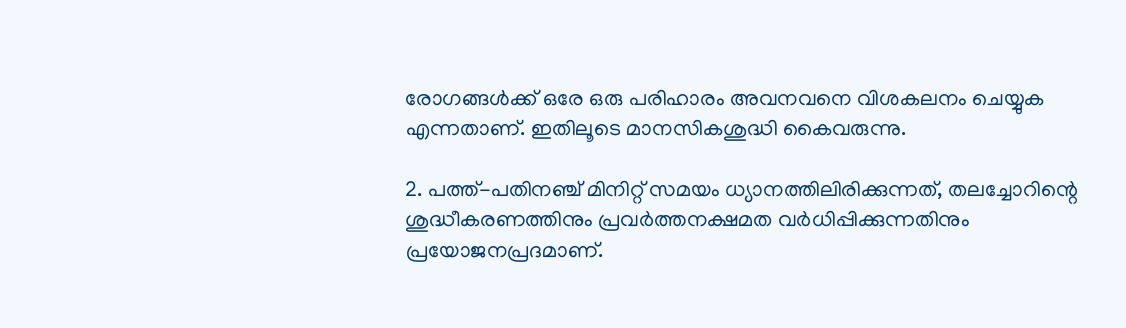രോഗങ്ങള്‍ക്ക് ഒരേ ഒരു പരിഹാരം അവനവനെ വിശകലനം ചെയ്യുക എന്നതാണ്. ഇതിലൂടെ മാനസികശുദ്ധി കൈവരുന്നു.

2. പത്ത്-പതിനഞ്ച് മിനിറ്റ് സമയം ധ്യാനത്തിലിരിക്കുന്നത്, തലച്ചോറിന്റെ ശുദ്ധീകരണത്തിനും പ്രവര്‍ത്തനക്ഷമത വര്‍ധിപ്പിക്കുന്നതിനും പ്രയോജനപ്രദമാണ്.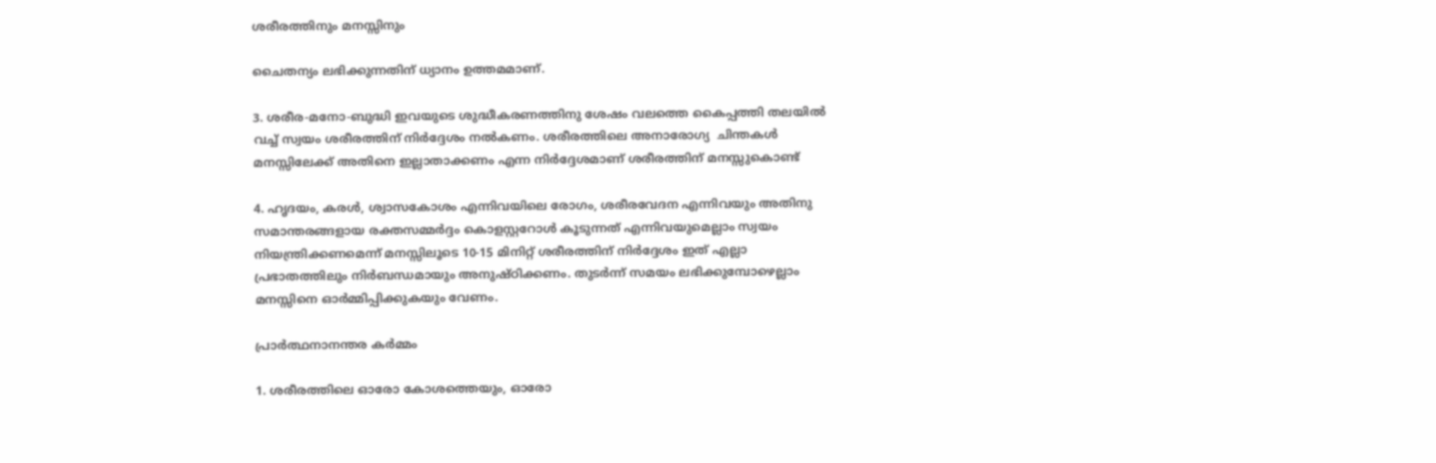ശരീരത്തിനും മനസ്സിനും

ചൈതന്യം ലഭിക്കുന്നതിന് ധ്യാനം ഉത്തമമാണ്.

3. ശരീര-മനോ-ബുദ്ധി ഇവയുടെ ശുദ്ധീകരണത്തിനു ശേഷം വലത്തെ കൈപ്പത്തി തലയില്‍ വച്ച് സ്വയം ശരീരത്തിന് നിര്‍ദ്ദേശം നല്‍കണം. ശരീരത്തിലെ അനാരോഗ്യ  ചിന്തകള്‍ മനസ്സിലേക്ക് അതിനെ ഇല്ലാതാക്കണം എന്ന നിര്‍ദ്ദേശമാണ് ശരീരത്തിന് മനസ്സുകൊണ്ട്

4. ഹൃദയം, കരള്‍, ശ്വാസകോശം എന്നിവയിലെ രോഗം, ശരീരവേദന എന്നിവയും അതിനു സമാന്തരങ്ങളായ രക്തസമ്മര്‍ദ്ദം കൊളസ്റ്ററോള്‍ കൂടുന്നത് എന്നിവയുമെല്ലാം സ്വയം നിയന്ത്രിക്കണമെന്ന് മനസ്സിലൂടെ 10-15 മിനിറ്റ് ശരീരത്തിന് നിര്‍ദ്ദേശം ഇത് എല്ലാ പ്രഭാതത്തിലും നിര്‍ബന്ധമായും അനുഷ്ഠിക്കണം. തുടര്‍ന്ന് സമയം ലഭിക്കുമ്പോഴെല്ലാം മനസ്സിനെ ഓര്‍മ്മിപ്പിക്കുകയും വേണം.

പ്രാര്‍ത്ഥനാനന്തര കര്‍മ്മം

1. ശരീരത്തിലെ ഓരോ കോശത്തെയും, ഓരോ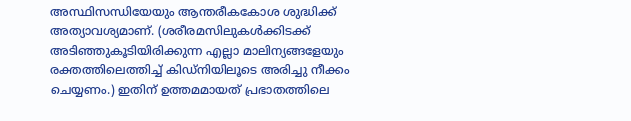അസ്ഥിസന്ധിയേയും ആന്തരീകകോശ ശുദ്ധിക്ക് അത്യാവശ്യമാണ്. (ശരീരമസിലുകള്‍ക്കിടക്ക് അടിഞ്ഞുകൂടിയിരിക്കുന്ന എല്ലാ മാലിന്യങ്ങളേയും രക്തത്തിലെത്തിച്ച് കിഡ്‌നിയിലൂടെ അരിച്ചു നീക്കം ചെയ്യണം.) ഇതിന് ഉത്തമമായത് പ്രഭാതത്തിലെ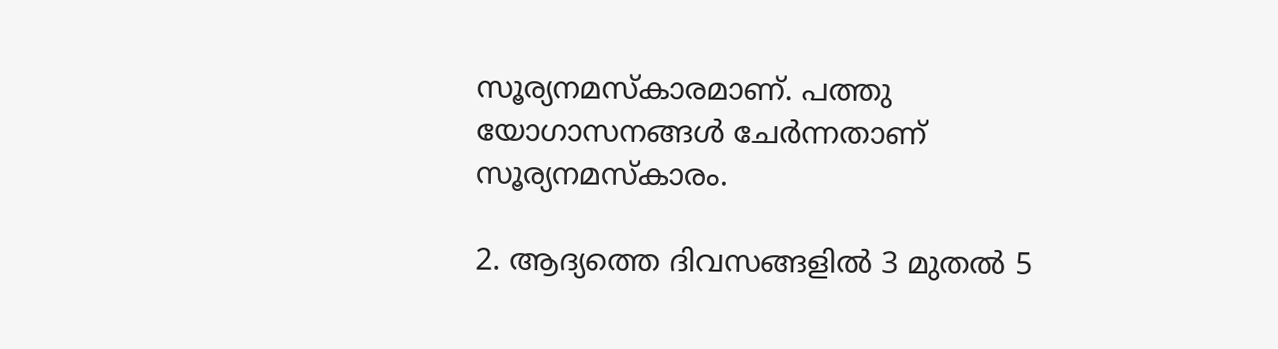സൂര്യനമസ്‌കാരമാണ്. പത്തു യോഗാസനങ്ങള്‍ ചേര്‍ന്നതാണ് സൂര്യനമസ്‌കാരം.

2. ആദ്യത്തെ ദിവസങ്ങളില്‍ 3 മുതല്‍ 5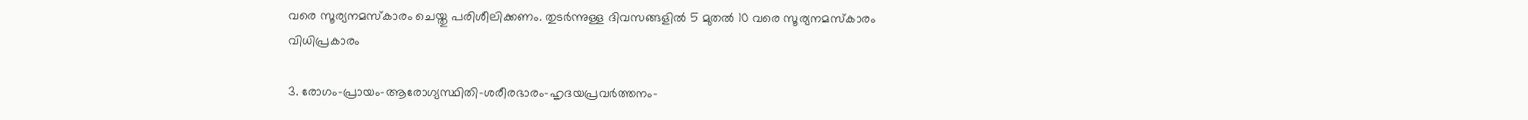വരെ സൂര്യനമസ്‌കാരം ചെയ്തു പരിശീലിക്കണം. തുടര്‍ന്നുള്ള ദിവസങ്ങളില്‍ 5 മുതല്‍ 10 വരെ സൂര്യനമസ്‌കാരം വിധിപ്രകാരം

3. രോഗം-പ്രായം-ആരോഗ്യസ്ഥിതി-ശരീരഭാരം-ഹൃദയപ്രവര്‍ത്തനം-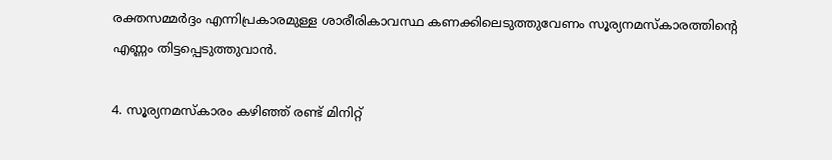രക്തസമ്മര്‍ദ്ദം എന്നിപ്രകാരമുള്ള ശാരീരികാവസ്ഥ കണക്കിലെടുത്തുവേണം സൂര്യനമസ്‌കാരത്തിന്റെ എണ്ണം തിട്ടപ്പെടുത്തുവാന്‍.

4. സൂര്യനമസ്‌കാരം കഴിഞ്ഞ് രണ്ട് മിനിറ്റ്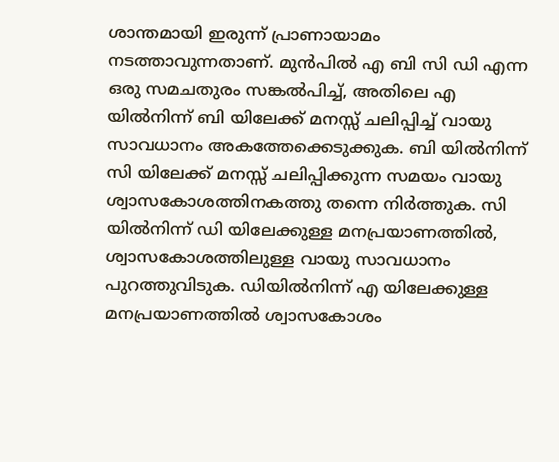ശാന്തമായി ഇരുന്ന് പ്രാണായാമം നടത്താവുന്നതാണ്. മുന്‍പില്‍ എ ബി സി ഡി എന്ന ഒരു സമചതുരം സങ്കല്‍പിച്ച്, അതിലെ എ യില്‍നിന്ന് ബി യിലേക്ക് മനസ്സ് ചലിപ്പിച്ച് വായു സാവധാനം അകത്തേക്കെടുക്കുക. ബി യില്‍നിന്ന് സി യിലേക്ക് മനസ്സ് ചലിപ്പിക്കുന്ന സമയം വായു ശ്വാസകോശത്തിനകത്തു തന്നെ നിര്‍ത്തുക. സി യില്‍നിന്ന് ഡി യിലേക്കുള്ള മനപ്രയാണത്തില്‍, ശ്വാസകോശത്തിലുള്ള വായു സാവധാനം പുറത്തുവിടുക. ഡിയില്‍നിന്ന് എ യിലേക്കുള്ള മനപ്രയാണത്തില്‍ ശ്വാസകോശം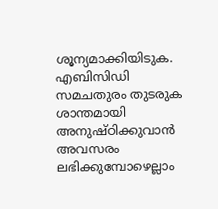ശൂന്യമാക്കിയിടുക. എബിസിഡി സമചതുരം തുടരുക ശാന്തമായി അനുഷ്ഠിക്കുവാന്‍ അവസരം ലഭിക്കുമ്പോഴെല്ലാം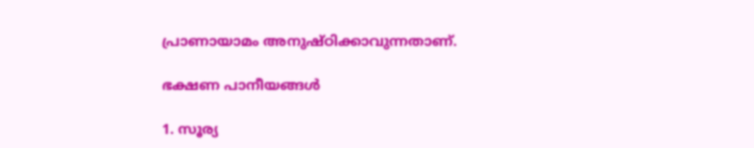പ്രാണായാമം അനുഷ്ഠിക്കാവുന്നതാണ്.

ഭക്ഷണ പാനീയങ്ങള്‍

1. സൂര്യ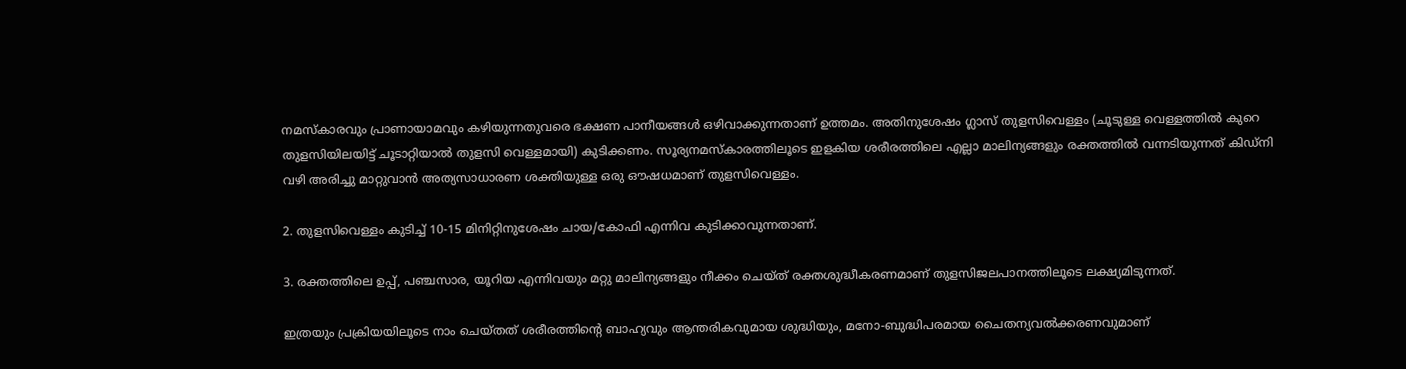നമസ്‌കാരവും പ്രാണായാമവും കഴിയുന്നതുവരെ ഭക്ഷണ പാനീയങ്ങള്‍ ഒഴിവാക്കുന്നതാണ് ഉത്തമം. അതിനുശേഷം ഗ്ലാസ് തുളസിവെള്ളം (ചൂടുള്ള വെള്ളത്തില്‍ കുറെ തുളസിയിലയിട്ട് ചൂടാറ്റിയാല്‍ തുളസി വെള്ളമായി) കുടിക്കണം. സൂര്യനമസ്‌കാരത്തിലൂടെ ഇളകിയ ശരീരത്തിലെ എല്ലാ മാലിന്യങ്ങളും രക്തത്തില്‍ വന്നടിയുന്നത് കിഡ്‌നി വഴി അരിച്ചു മാറ്റുവാന്‍ അത്യസാധാരണ ശക്തിയുള്ള ഒരു ഔഷധമാണ് തുളസിവെള്ളം.

2. തുളസിവെള്ളം കുടിച്ച് 10-15 മിനിറ്റിനുശേഷം ചായ/കോഫി എന്നിവ കുടിക്കാവുന്നതാണ്.

3. രക്തത്തിലെ ഉപ്പ്, പഞ്ചസാര, യൂറിയ എന്നിവയും മറ്റു മാലിന്യങ്ങളും നീക്കം ചെയ്ത് രക്തശുദ്ധീകരണമാണ് തുളസിജലപാനത്തിലൂടെ ലക്ഷ്യമിടുന്നത്.

ഇത്രയും പ്രക്രിയയിലൂടെ നാം ചെയ്തത് ശരീരത്തിന്റെ ബാഹ്യവും ആന്തരികവുമായ ശുദ്ധിയും, മനോ-ബുദ്ധിപരമായ ചൈതന്യവല്‍ക്കരണവുമാണ്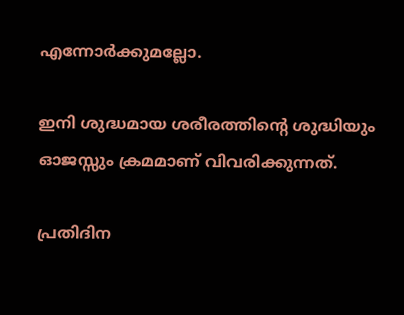എന്നോര്‍ക്കുമല്ലോ.

ഇനി ശുദ്ധമായ ശരീരത്തിന്റെ ശുദ്ധിയും ഓജസ്സും ക്രമമാണ് വിവരിക്കുന്നത്.

പ്രതിദിന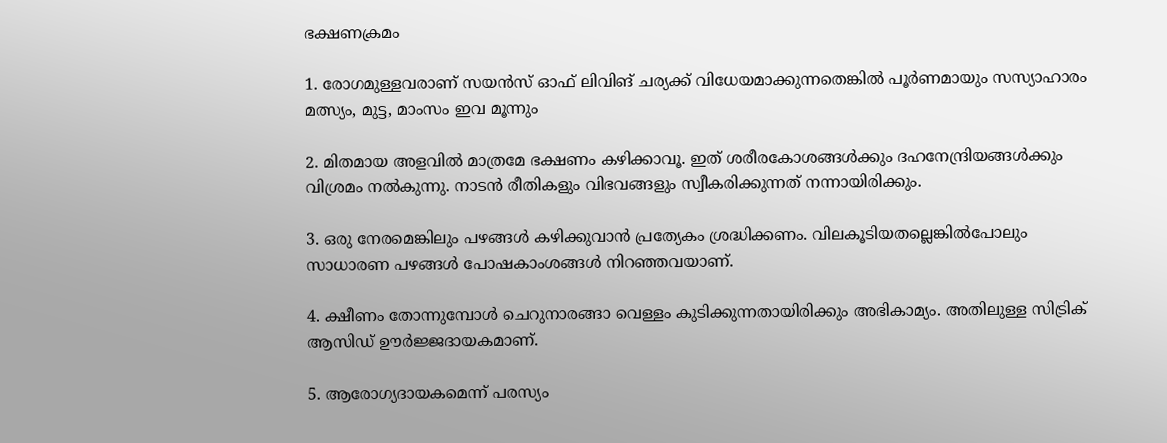ഭക്ഷണക്രമം

1. രോഗമുള്ളവരാണ് സയന്‍സ് ഓഫ് ലിവിങ് ചര്യക്ക് വിധേയമാക്കുന്നതെങ്കില്‍ പൂര്‍ണമായും സസ്യാഹാരം മത്സ്യം, മുട്ട, മാംസം ഇവ മൂന്നും

2. മിതമായ അളവില്‍ മാത്രമേ ഭക്ഷണം കഴിക്കാവൂ. ഇത് ശരീരകോശങ്ങള്‍ക്കും ദഹനേന്ദ്രിയങ്ങള്‍ക്കും വിശ്രമം നല്‍കുന്നു. നാടന്‍ രീതികളും വിഭവങ്ങളും സ്വീകരിക്കുന്നത് നന്നായിരിക്കും.

3. ഒരു നേരമെങ്കിലും പഴങ്ങള്‍ കഴിക്കുവാന്‍ പ്രത്യേകം ശ്രദ്ധിക്കണം. വിലകൂടിയതല്ലെങ്കില്‍പോലും സാധാരണ പഴങ്ങള്‍ പോഷകാംശങ്ങള്‍ നിറഞ്ഞവയാണ്.

4. ക്ഷീണം തോന്നുമ്പോള്‍ ചെറുനാരങ്ങാ വെള്ളം കുടിക്കുന്നതായിരിക്കും അഭികാമ്യം. അതിലുള്ള സിട്രിക് ആസിഡ് ഊര്‍ജ്ജദായകമാണ്.

5. ആരോഗ്യദായകമെന്ന് പരസ്യം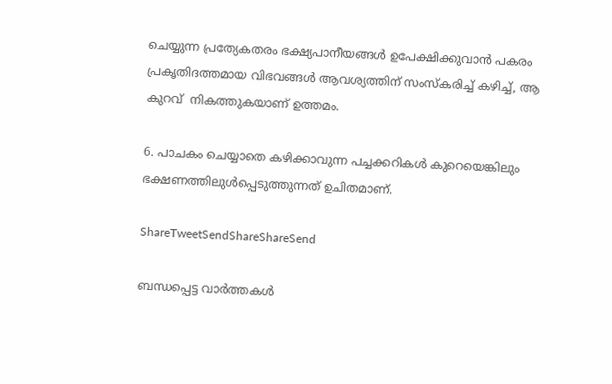ചെയ്യുന്ന പ്രത്യേകതരം ഭക്ഷ്യപാനീയങ്ങള്‍ ഉപേക്ഷിക്കുവാന്‍ പകരം പ്രകൃതിദത്തമായ വിഭവങ്ങള്‍ ആവശ്യത്തിന് സംസ്‌കരിച്ച് കഴിച്ച്, ആ കുറവ്  നികത്തുകയാണ് ഉത്തമം.

6. പാചകം ചെയ്യാതെ കഴിക്കാവുന്ന പച്ചക്കറികള്‍ കുറെയെങ്കിലും ഭക്ഷണത്തിലുള്‍പ്പെടുത്തുന്നത് ഉചിതമാണ്.

ShareTweetSendShareShareSend

ബന്ധപ്പെട്ട വാര്‍ത്തകള്‍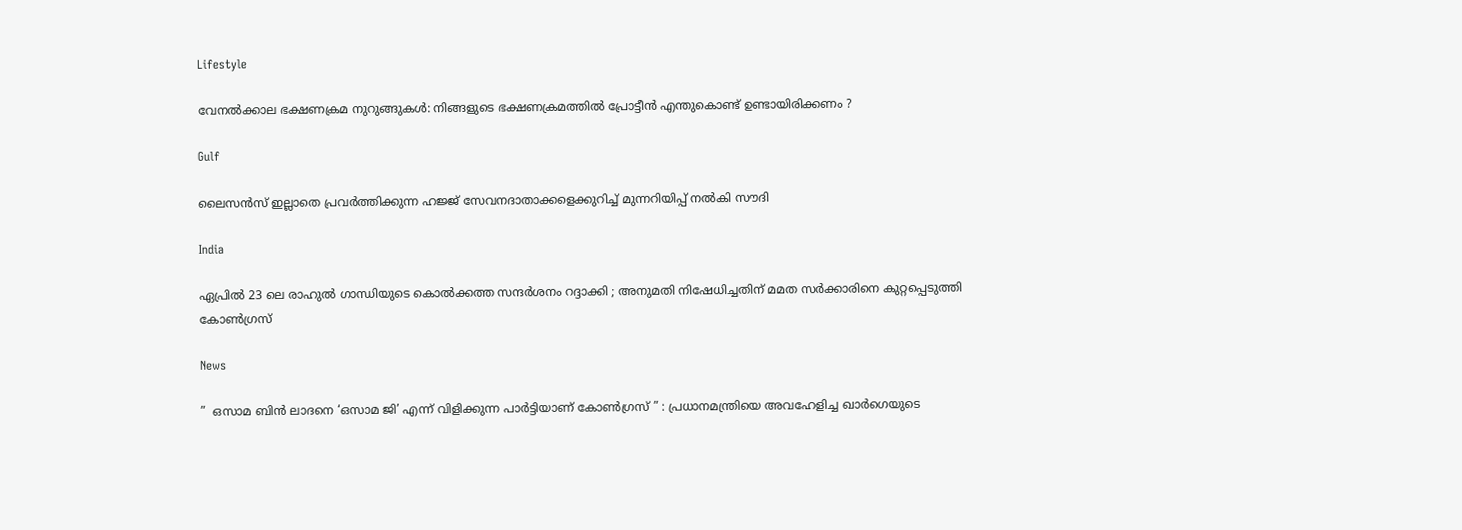Lifestyle

വേനൽക്കാല ഭക്ഷണക്രമ നുറുങ്ങുകൾ: നിങ്ങളുടെ ഭക്ഷണക്രമത്തിൽ പ്രോട്ടീൻ എന്തുകൊണ്ട് ഉണ്ടായിരിക്കണം ?

Gulf

ലൈസൻസ് ഇല്ലാതെ പ്രവർത്തിക്കുന്ന ഹജ്ജ് സേവനദാതാക്കളെക്കുറിച്ച് മുന്നറിയിപ്പ് നൽകി സൗദി

India

ഏപ്രിൽ 23 ലെ രാഹുൽ ഗാന്ധിയുടെ കൊൽക്കത്ത സന്ദർശനം റദ്ദാക്കി ; അനുമതി നിഷേധിച്ചതിന് മമത സർക്കാരിനെ കുറ്റപ്പെടുത്തി കോൺഗ്രസ്

News

”  ഒസാമ ബിൻ ലാദനെ ‘ഒസാമ ജി’ എന്ന് വിളിക്കുന്ന പാർട്ടിയാണ് കോൺഗ്രസ് ” : പ്രധാനമന്ത്രിയെ അവഹേളിച്ച ഖാർഗെയുടെ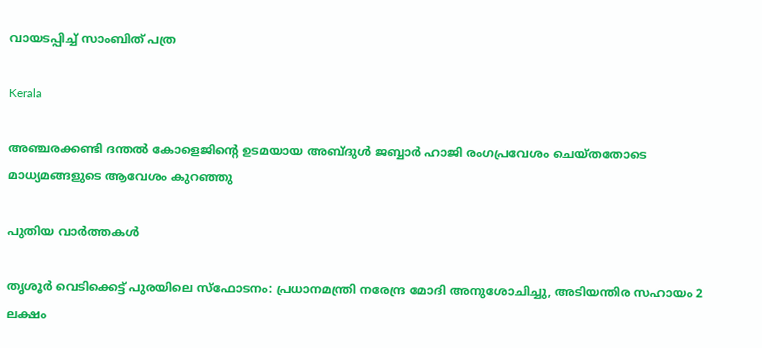വായടപ്പിച്ച് സാംബിത് പത്ര

Kerala

അഞ്ചരക്കണ്ടി ദന്തല്‍ കോളെജിന്റെ ഉടമയായ അബ്ദുള്‍ ജബ്ബാര്‍ ഹാജി രംഗപ്രവേശം ചെയ്തതോടെ മാധ്യമങ്ങളുടെ ആവേശം കുറഞ്ഞു

പുതിയ വാര്‍ത്തകള്‍

തൃശൂർ വെടിക്കെട്ട് പുരയിലെ സ്‌ഫോടനം: പ്രധാനമന്ത്രി നരേന്ദ്ര മോദി അനുശോചിച്ചു, അടിയന്തിര സഹായം 2 ലക്ഷം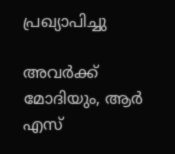പ്രഖ്യാപിച്ചു

അവർക്ക് മോദിയും, ആർ എസ്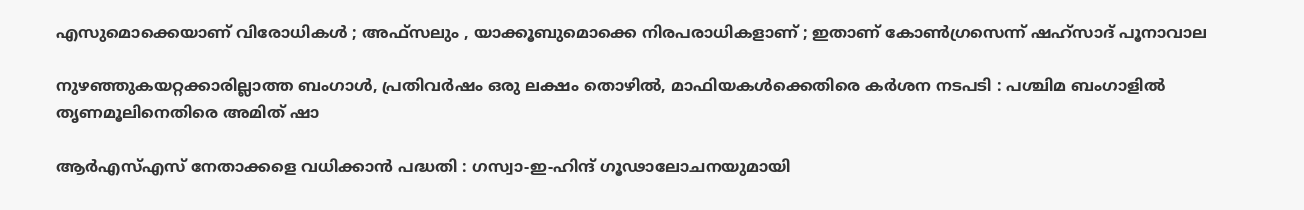എസുമൊക്കെയാണ് വിരോധികൾ ; അഫ്‌സലും , യാക്കൂബുമൊക്കെ നിരപരാധികളാണ് ; ഇതാണ് കോൺഗ്രസെന്ന് ഷഹ്സാദ് പൂനാവാല

നുഴഞ്ഞുകയറ്റക്കാരില്ലാത്ത ബംഗാൾ, പ്രതിവർഷം ഒരു ലക്ഷം തൊഴിൽ, മാഫിയകൾക്കെതിരെ കർശന നടപടി : പശ്ചിമ ബംഗാളിൽ തൃണമൂലിനെതിരെ അമിത് ഷാ

ആർ‌എസ്‌എസ് നേതാക്കളെ വധിക്കാൻ പദ്ധതി : ഗസ്വാ-ഇ-ഹിന്ദ് ഗൂഢാലോചനയുമായി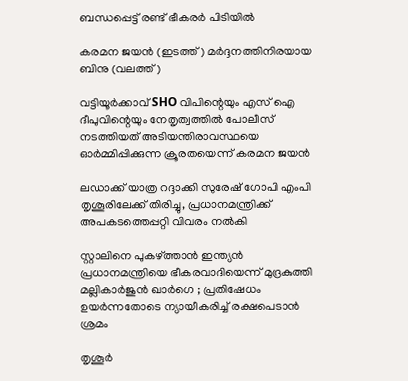ബന്ധപ്പെട്ട് രണ്ട് ഭീകരർ പിടിയിൽ

കരമന ജയന്‍ (ഇടത്ത്) മര്‍ദ്ദനത്തിനിരയായ ബിനു (വലത്ത്)

വട്ടിയൂർക്കാവ് SHO വിപിന്റെയും എസ് ഐ ദീപുവിന്റെയും നേതൃത്വത്തിൽ പോലീസ് നടത്തിയത് അടിയന്തിരാവസ്ഥയെ ഓർമ്മിപ്പിക്കുന്ന ക്രൂരതയെന്ന് കരമന ജയന്‍

ലഡാക്ക് യാത്ര റദ്ദാക്കി സുരേഷ് ഗോപി എംപി തൃശൂരിലേക്ക് തിരിച്ചു, പ്രധാനമന്ത്രിക്ക് അപകടത്തെപ്പറ്റി വിവരം നൽകി

സ്റ്റാലിനെ പുകഴ്‌ത്താൻ ഇന്ത്യൻ പ്രധാനമന്ത്രിയെ ഭീകരവാദിയെന്ന് മുദ്രകുത്തി മല്ലികാർജുൻ ഖാർഗെ ; പ്രതിഷേധം ഉയർന്നതോടെ ന്യായീകരിച്ച് രക്ഷപെടാൻ ശ്രമം

തൃശൂർ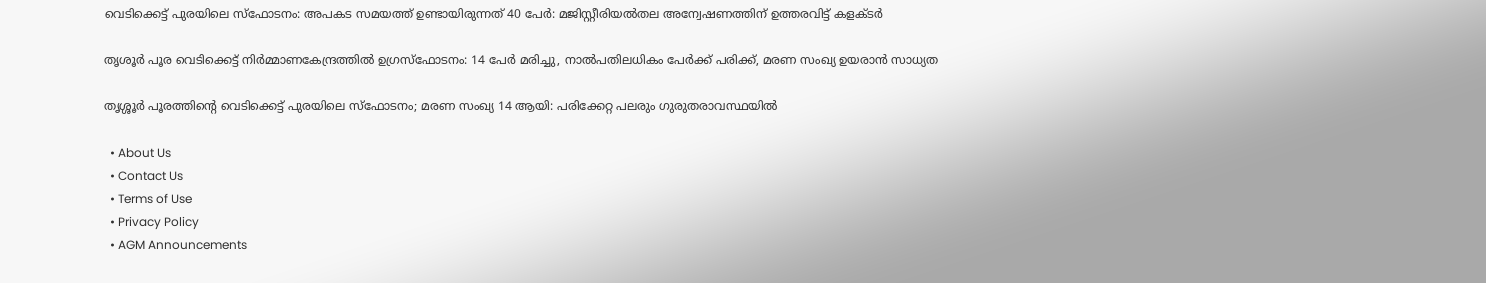വെടിക്കെട്ട് പുരയിലെ സ്‌ഫോടനം: അപകട സമയത്ത് ഉണ്ടായിരുന്നത് 40 പേർ: മജിസ്റ്റീരിയൽതല അന്വേഷണത്തിന് ഉത്തരവിട്ട് കളക്ടർ

തൃശൂർ പൂര വെടിക്കെട്ട് നിർമ്മാണകേന്ദ്രത്തിൽ ഉഗ്രസ്ഫോടനം: 14 പേർ മരിച്ചു, നാൽപതിലധികം പേർക്ക് പരിക്ക്, മരണ സംഖ്യ ഉയരാൻ സാധ്യത

തൃശ്ശൂർ പൂരത്തിന്റെ വെടിക്കെട്ട് പുരയിലെ സ്ഫോടനം; മരണ സംഖ്യ 14 ആയി: പരിക്കേറ്റ പലരും ഗുരുതരാവസ്ഥയിൽ

  • About Us
  • Contact Us
  • Terms of Use
  • Privacy Policy
  • AGM Announcements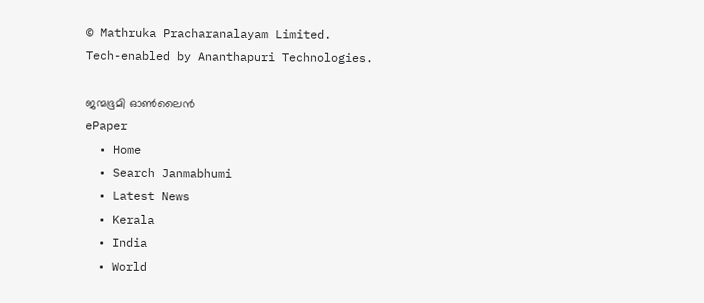© Mathruka Pracharanalayam Limited.
Tech-enabled by Ananthapuri Technologies.

ജന്മഭൂമി ഓണ്‍ലൈന്‍
ePaper
  • Home
  • Search Janmabhumi
  • Latest News
  • Kerala
  • India
  • World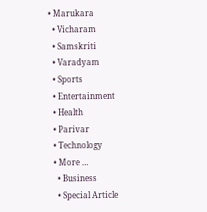• Marukara
  • Vicharam
  • Samskriti
  • Varadyam
  • Sports
  • Entertainment
  • Health
  • Parivar
  • Technology
  • More …
    • Business
    • Special Article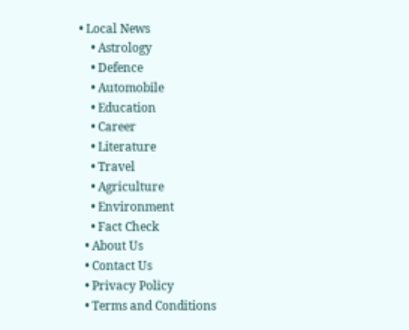• Local News
    • Astrology
    • Defence
    • Automobile
    • Education
    • Career
    • Literature
    • Travel
    • Agriculture
    • Environment
    • Fact Check
  • About Us
  • Contact Us
  • Privacy Policy
  • Terms and Conditions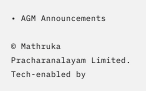• AGM Announcements

© Mathruka Pracharanalayam Limited.
Tech-enabled by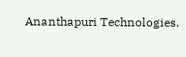Ananthapuri Technologies.